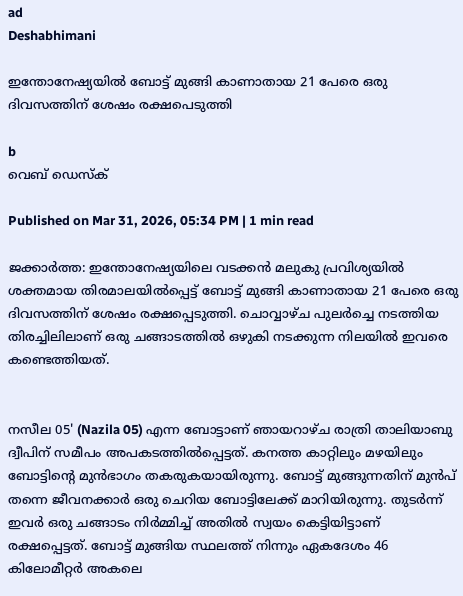ad
Deshabhimani

ഇന്തോനേഷ്യയിൽ ബോട്ട് മുങ്ങി കാണാതായ 21 പേരെ ഒരു ദിവസത്തിന് ശേഷം രക്ഷപെടുത്തി

b
വെബ് ഡെസ്ക്

Published on Mar 31, 2026, 05:34 PM | 1 min read

ജക്കാർത്ത: ഇന്തോനേഷ്യയിലെ വടക്കൻ മലുകു പ്രവിശ്യയിൽ ശക്തമായ തിരമാലയിൽപ്പെട്ട് ബോട്ട് മുങ്ങി കാണാതായ 21 പേരെ ഒരു ദിവസത്തിന് ശേഷം രക്ഷപ്പെടുത്തി. ചൊവ്വാഴ്ച പുലർച്ചെ നടത്തിയ തിരച്ചിലിലാണ് ഒരു ചങ്ങാടത്തിൽ ഒഴുകി നടക്കുന്ന നിലയിൽ ഇവരെ കണ്ടെത്തിയത്.


നസീല 05' (Nazila 05) എന്ന ബോട്ടാണ് ഞായറാഴ്ച രാത്രി താലിയാബു ദ്വീപിന് സമീപം അപകടത്തിൽപ്പെട്ടത്. കനത്ത കാറ്റിലും മഴയിലും ബോട്ടിന്റെ മുൻഭാഗം തകരുകയായിരുന്നു. ബോട്ട് മുങ്ങുന്നതിന് മുൻപ് തന്നെ ജീവനക്കാർ ഒരു ചെറിയ ബോട്ടിലേക്ക് മാറിയിരുന്നു. തുടർന്ന് ഇവർ ഒരു ചങ്ങാടം നിർമ്മിച്ച് അതിൽ സ്വയം കെട്ടിയിട്ടാണ് രക്ഷപ്പെട്ടത്. ബോട്ട് മുങ്ങിയ സ്ഥലത്ത് നിന്നും ഏകദേശം 46 കിലോമീറ്റർ അകലെ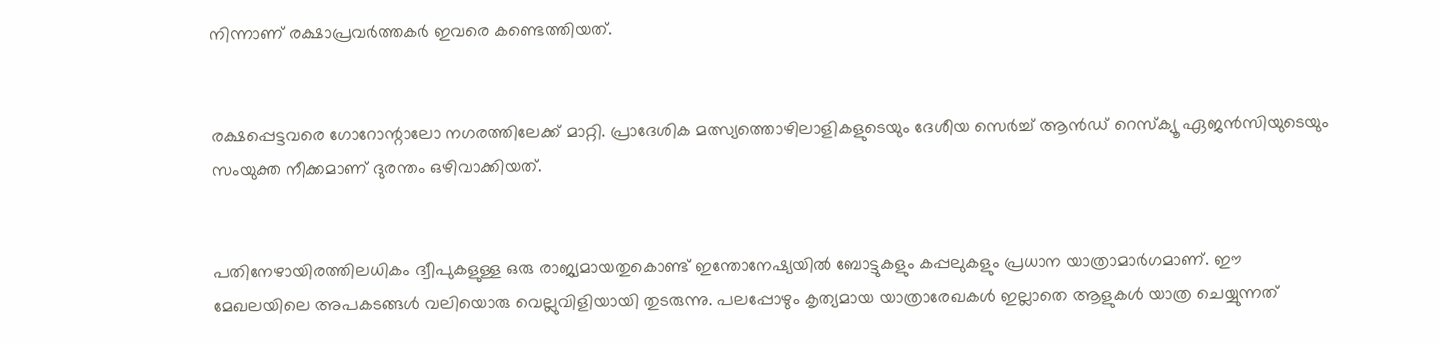നിന്നാണ് രക്ഷാപ്രവർത്തകർ ഇവരെ കണ്ടെത്തിയത്.


രക്ഷപ്പെട്ടവരെ ഗോറോന്റാലോ നഗരത്തിലേക്ക് മാറ്റി. പ്രാദേശിക മത്സ്യത്തൊഴിലാളികളുടെയും ദേശീയ സെർച്ച് ആൻഡ് റെസ്ക്യൂ ഏജൻസിയുടെയും സംയുക്ത നീക്കമാണ് ദുരന്തം ഒഴിവാക്കിയത്.


പതിനേഴായിരത്തിലധികം ദ്വീപുകളുള്ള ഒരു രാജ്യമായതുകൊണ്ട് ഇന്തോനേഷ്യയിൽ ബോട്ടുകളും കപ്പലുകളും പ്രധാന യാത്രാമാർഗമാണ്. ഈ മേഖലയിലെ അപകടങ്ങൾ വലിയൊരു വെല്ലുവിളിയായി തുടരുന്നു. പലപ്പോഴും കൃത്യമായ യാത്രാരേഖകൾ ഇല്ലാതെ ആളുകൾ യാത്ര ചെയ്യുന്നത്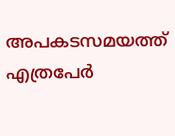അപകടസമയത്ത് എത്രപേർ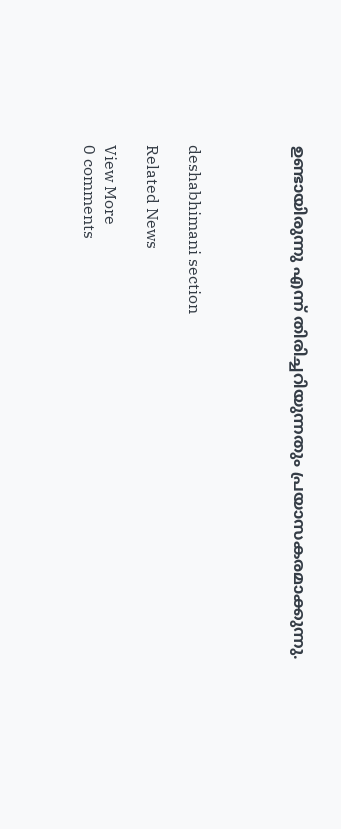ഉണ്ടായിരുന്നു എന്ന് തിരിച്ചറിയുന്നതും പ്രയാസകരമാക്കുന്നു.




deshabhimani section

Related News

View More
0 comments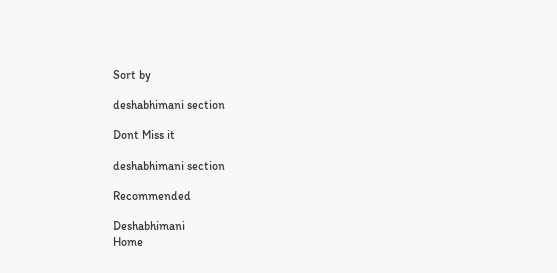Sort by

deshabhimani section

Dont Miss it

deshabhimani section

Recommended

Deshabhimani
Home